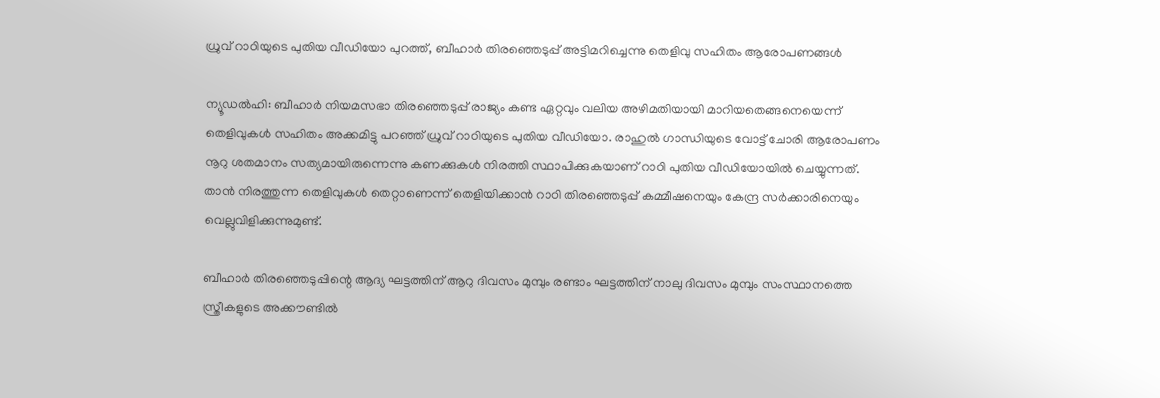ധ്രുവ് റാഠിയുടെ പുതിയ വീഡിയോ പുറത്ത്, ബീഹാര്‍ തിരഞ്ഞെടുപ്പ് അട്ടിമറിച്ചെന്നു തെളിവു സഹിതം ആരോപണങ്ങള്‍

ന്യൂഡല്‍ഹി: ബീഹാര്‍ നിയമസഭാ തിരഞ്ഞെടുപ്പ് രാജ്യം കണ്ട ഏറ്റവും വലിയ അഴിമതിയായി മാറിയതെങ്ങനെയെന്ന് തെളിവുകള്‍ സഹിതം അക്കമിട്ടു പറഞ്ഞ് ധ്രുവ് റാഠിയുടെ പുതിയ വീഡിയോ. രാഹുല്‍ ഗാന്ധിയുടെ വോട്ട് ചോരി ആരോപണം നൂറു ശതമാനം സത്യമായിരുന്നെന്നു കണക്കുകള്‍ നിരത്തി സ്ഥാപിക്കുകയാണ് റാഠി പുതിയ വീഡിയോയില്‍ ചെയ്യുന്നത്. താന്‍ നിരത്തുന്ന തെളിവുകള്‍ തെറ്റാണെന്ന് തെളിയിക്കാന്‍ റാഠി തിരഞ്ഞെടുപ്പ് കമ്മീഷനെയും കേന്ദ്ര സര്‍ക്കാരിനെയും വെല്ലുവിളിക്കുന്നുമുണ്ട്.

ബീഹാര്‍ തിരഞ്ഞെടുപ്പിന്റെ ആദ്യ ഘട്ടത്തിന് ആറു ദിവസം മുമ്പും രണ്ടാം ഘട്ടത്തിന് നാലു ദിവസം മുമ്പും സംസ്ഥാനത്തെ സ്ത്രീകളുടെ അക്കൗണ്ടില്‍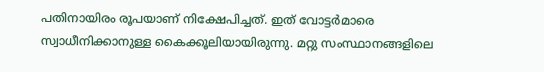പതിനായിരം രൂപയാണ് നിക്ഷേപിച്ചത്. ഇത് വോട്ടര്‍മാരെ സ്വാധീനിക്കാനുള്ള കൈക്കൂലിയായിരുന്നു. മറ്റു സംസ്ഥാനങ്ങളിലെ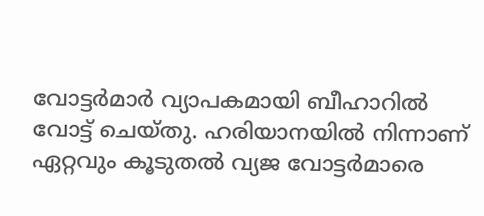വോട്ടര്‍മാര്‍ വ്യാപകമായി ബീഹാറില്‍ വോട്ട് ചെയ്തു. ഹരിയാനയില്‍ നിന്നാണ് ഏറ്റവും കൂടുതല്‍ വ്യജ വോട്ടര്‍മാരെ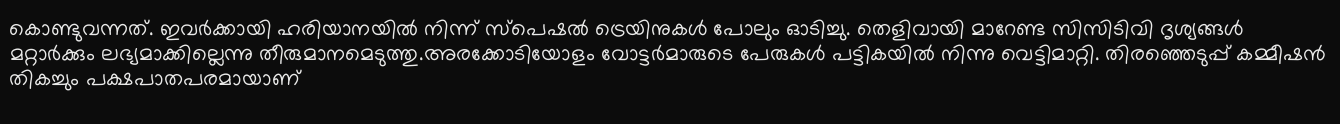കൊണ്ടുവന്നത്. ഇവര്‍ക്കായി ഹരിയാനയില്‍ നിന്ന് സ്‌പെഷല്‍ ട്രെയിനുകള്‍ പോലും ഓടിച്ചു. തെളിവായി മാറേണ്ട സിസിടിവി ദൃശ്യങ്ങള്‍ മറ്റാര്‍ക്കും ലഭ്യമാക്കില്ലെന്നു തീരുമാനമെടുത്തു.അരക്കോടിയോളം വോട്ടര്‍മാരുടെ പേരുകള്‍ പട്ടികയില്‍ നിന്നു വെട്ടിമാറ്റി. തിരഞ്ഞെടുപ്പ് കമ്മീഷന്‍ തികച്ചും പക്ഷപാതപരമായാണ്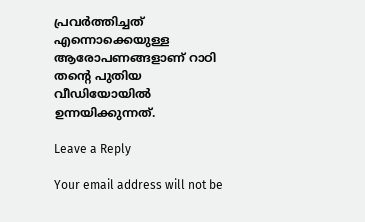പ്രവര്‍ത്തിച്ചത് എന്നൊക്കെയുള്ള ആരോപണങ്ങളാണ് റാഠി തന്റെ പുതിയ വീഡിയോയില്‍ ഉന്നയിക്കുന്നത്.

Leave a Reply

Your email address will not be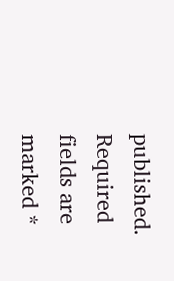published. Required fields are marked *